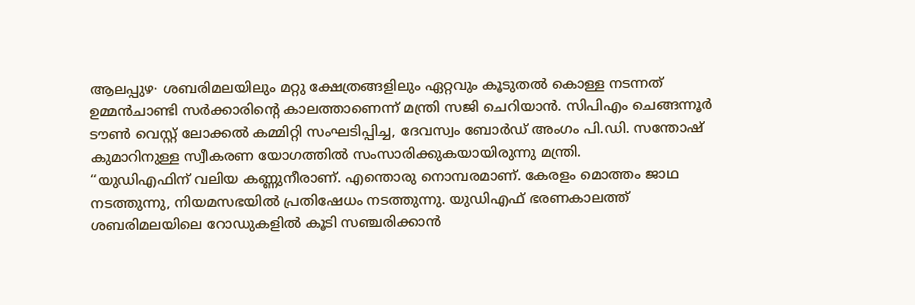ആലപ്പുഴ∙ ശബരിമലയിലും മറ്റു ക്ഷേത്രങ്ങളിലും ഏറ്റവും കൂടുതൽ കൊള്ള നടന്നത് ഉമ്മൻചാണ്ടി സർക്കാരിന്റെ കാലത്താണെന്ന് മന്ത്രി സജി ചെറിയാൻ. സിപിഎം ചെങ്ങന്നൂർ ടൗൺ വെസ്റ്റ് ലോക്കൽ കമ്മിറ്റി സംഘടിപ്പിച്ച, ദേവസ്വം ബോർഡ് അംഗം പി.ഡി. സന്തോഷ് കുമാറിനുള്ള സ്വീകരണ യോഗത്തിൽ സംസാരിക്കുകയായിരുന്നു മന്ത്രി.
‘‘യുഡിഎഫിന് വലിയ കണ്ണുനീരാണ്. എന്തൊരു നൊമ്പരമാണ്. കേരളം മൊത്തം ജാഥ നടത്തുന്നു, നിയമസഭയിൽ പ്രതിഷേധം നടത്തുന്നു. യുഡിഎഫ് ഭരണകാലത്ത് ശബരിമലയിലെ റോഡുകളിൽ കൂടി സഞ്ചരിക്കാൻ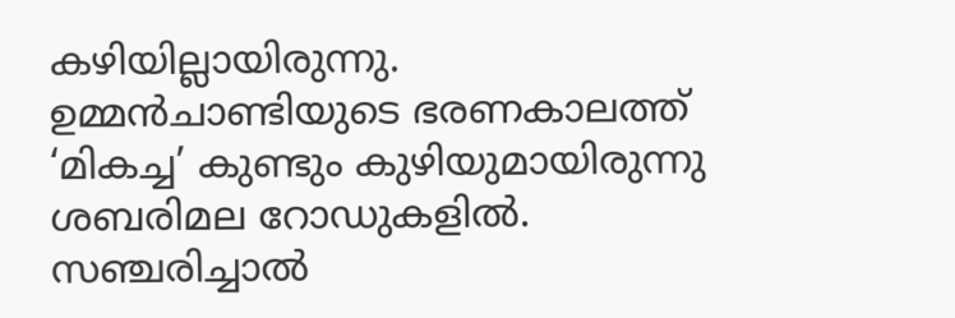കഴിയില്ലായിരുന്നു. ഉമ്മൻചാണ്ടിയുടെ ഭരണകാലത്ത് ‘മികച്ച’ കുണ്ടും കുഴിയുമായിരുന്നു ശബരിമല റോഡുകളിൽ. സഞ്ചരിച്ചാൽ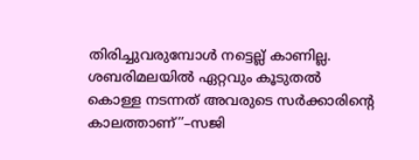തിരിച്ചുവരുമ്പോൾ നട്ടെല്ല് കാണില്ല. ശബരിമലയിൽ ഏറ്റവും കൂടുതൽ കൊള്ള നടന്നത് അവരുടെ സർക്കാരിന്റെ കാലത്താണ്’’–സജി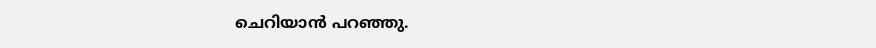ചെറിയാൻ പറഞ്ഞു.